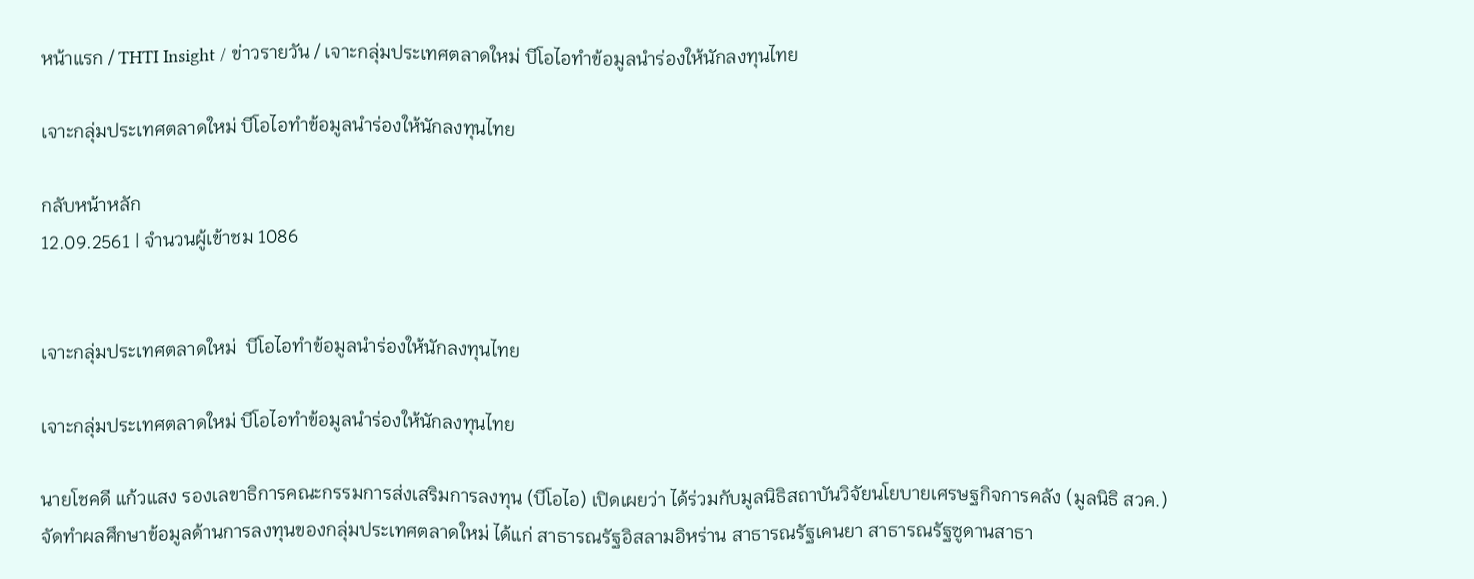หน้าแรก / THTI Insight / ข่าวรายวัน / เจาะกลุ่มประเทศตลาดใหม่ บีโอไอทำข้อมูลนำร่องให้นักลงทุนไทย

เจาะกลุ่มประเทศตลาดใหม่ บีโอไอทำข้อมูลนำร่องให้นักลงทุนไทย

กลับหน้าหลัก
12.09.2561 | จำนวนผู้เข้าชม 1086


เจาะกลุ่มประเทศตลาดใหม่  บีโอไอทำข้อมูลนำร่องให้นักลงทุนไทย

เจาะกลุ่มประเทศตลาดใหม่ บีโอไอทำข้อมูลนำร่องให้นักลงทุนไทย

นายโชคดี แก้วแสง รองเลขาธิการคณะกรรมการส่งเสริมการลงทุน (บีโอไอ) เปิดเผยว่า ได้ร่วมกับมูลนิธิสถาบันวิจัยนโยบายเศรษฐกิจการคลัง (มูลนิธิ สวค.) จัดทำผลศึกษาข้อมูลด้านการลงทุนของกลุ่มประเทศตลาดใหม่ ได้แก่ สาธารณรัฐอิสลามอิหร่าน สาธารณรัฐเคนยา สาธารณรัฐซูดานสาธา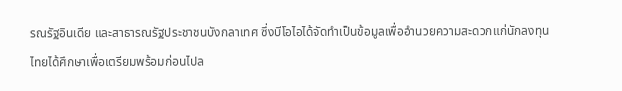รณรัฐอินเดีย และสาธารณรัฐประชาชนบังกลาเทศ ซึ่งบีโอไอได้จัดทำเป็นข้อมูลเพื่ออำนวยความสะดวกแก่นักลงทุนไทยได้ศึกษาเพื่อเตรียมพร้อมก่อนไปล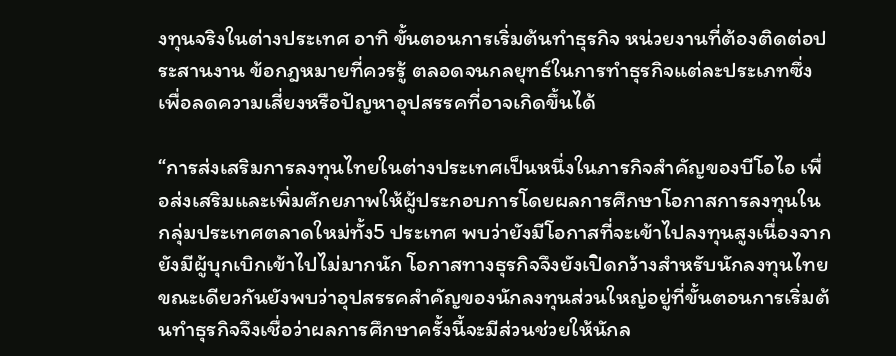งทุนจริงในต่างประเทศ อาทิ ขั้นตอนการเริ่มต้นทำธุรกิจ หน่วยงานที่ต้องติดต่อประสานงาน ข้อกฎหมายที่ควรรู้ ตลอดจนกลยุทธ์ในการทำธุรกิจแต่ละประเภทซึ่งเพื่อลดความเสี่ยงหรือปัญหาอุปสรรคที่อาจเกิดขึ้นได้

“การส่งเสริมการลงทุนไทยในต่างประเทศเป็นหนึ่งในภารกิจสำคัญของบีโอไอ เพื่อส่งเสริมและเพิ่มศักยภาพให้ผู้ประกอบการโดยผลการศึกษาโอกาสการลงทุนในกลุ่มประเทศตลาดใหม่ทั้ง5 ประเทศ พบว่ายังมีโอกาสที่จะเข้าไปลงทุนสูงเนื่องจากยังมีผู้บุกเบิกเข้าไปไม่มากนัก โอกาสทางธุรกิจจึงยังเปิดกว้างสำหรับนักลงทุนไทย ขณะเดียวกันยังพบว่าอุปสรรคสำคัญของนักลงทุนส่วนใหญ่อยู่ที่ขั้นตอนการเริ่มต้นทำธุรกิจจึงเชื่อว่าผลการศึกษาครั้งนี้จะมีส่วนช่วยให้นักล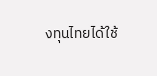งทุนไทยได้ใช้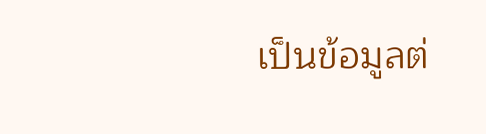เป็นข้อมูลต่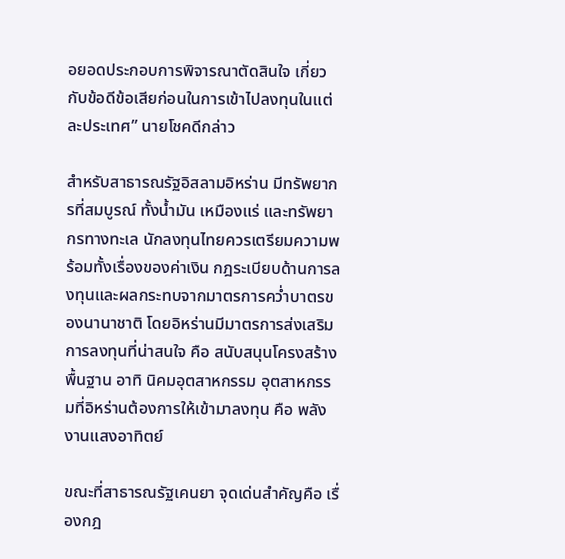อยอดประกอบการพิจารณาตัดสินใจ เกี่ยวกับข้อดีข้อเสียก่อนในการเข้าไปลงทุนในแต่ละประเทศ” นายโชคดีกล่าว

สำหรับสาธารณรัฐอิสลามอิหร่าน มีทรัพยากรที่สมบูรณ์ ทั้งน้ำมัน เหมืองแร่ และทรัพยากรทางทะเล นักลงทุนไทยควรเตรียมความพร้อมทั้งเรื่องของค่าเงิน กฎระเบียบด้านการลงทุนและผลกระทบจากมาตรการคว่ำบาตรของนานาชาติ โดยอิหร่านมีมาตรการส่งเสริมการลงทุนที่น่าสนใจ คือ สนับสนุนโครงสร้างพื้นฐาน อาทิ นิคมอุตสาหกรรม อุตสาหกรรมที่อิหร่านต้องการให้เข้ามาลงทุน คือ พลังงานแสงอาทิตย์

ขณะที่สาธารณรัฐเคนยา จุดเด่นสำคัญคือ เรื่องกฎ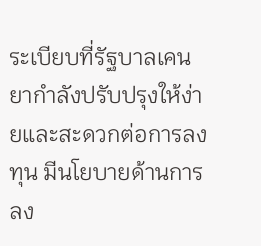ระเบียบที่รัฐบาลเคนยากำลังปรับปรุงให้ง่ายและสะดวกต่อการลงทุน มีนโยบายด้านการลง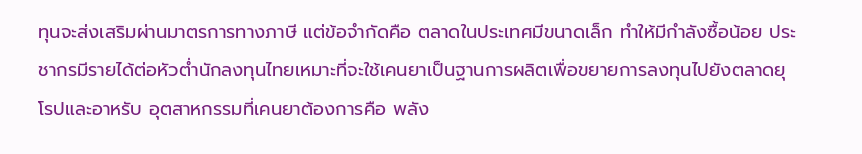ทุนจะส่งเสริมผ่านมาตรการทางภาษี แต่ข้อจำกัดคือ ตลาดในประเทศมีขนาดเล็ก ทำให้มีกำลังซื้อน้อย ประชากรมีรายได้ต่อหัวต่ำนักลงทุนไทยเหมาะที่จะใช้เคนยาเป็นฐานการผลิตเพื่อขยายการลงทุนไปยังตลาดยุโรปและอาหรับ อุตสาหกรรมที่เคนยาต้องการคือ พลัง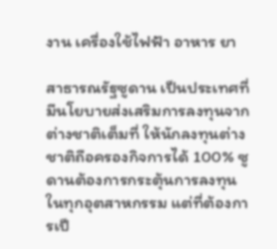งาน เครื่องใช้ไฟฟ้า อาหาร ยา

สาธารณรัฐซูดาน เป็นประเทศที่มีนโยบายส่งเสริมการลงทุนจากต่างชาติเต็มที่ ให้นักลงทุนต่างชาติถือครองกิจการได้ 100% ซูดานต้องการกระตุ้นการลงทุนในทุกอุตสาหกรรม แต่ที่ต้องการเป็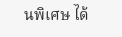นพิเศษ ได้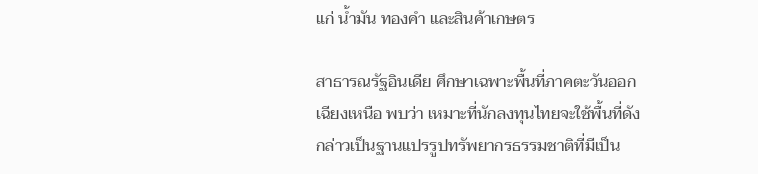แก่ น้ำมัน ทองคำ และสินค้าเกษตร

สาธารณรัฐอินเดีย ศึกษาเฉพาะพื้นที่ภาคตะวันออกเฉียงเหนือ พบว่า เหมาะที่นักลงทุนไทยจะใช้พื้นที่ดังกล่าวเป็นฐานแปรรูปทรัพยากรธรรมชาติที่มีเป็น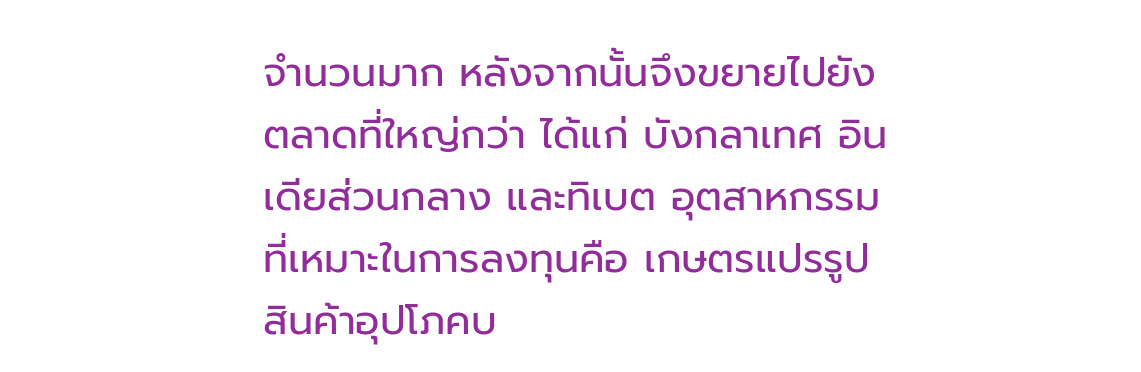จำนวนมาก หลังจากนั้นจึงขยายไปยังตลาดที่ใหญ่กว่า ได้แก่ บังกลาเทศ อินเดียส่วนกลาง และทิเบต อุตสาหกรรมที่เหมาะในการลงทุนคือ เกษตรแปรรูป สินค้าอุปโภคบ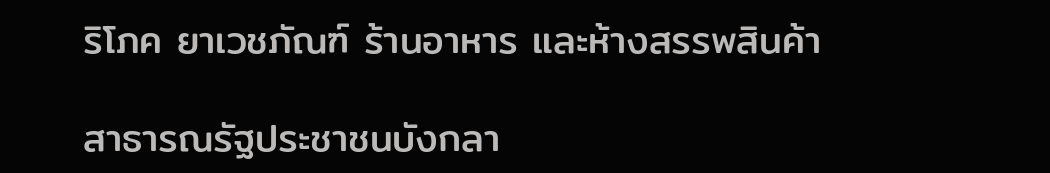ริโภค ยาเวชภัณฑ์ ร้านอาหาร และห้างสรรพสินค้า

สาธารณรัฐประชาชนบังกลา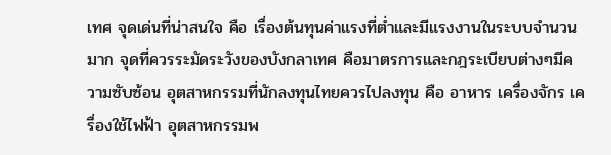เทศ จุดเด่นที่น่าสนใจ คือ เรื่องต้นทุนค่าแรงที่ต่ำและมีแรงงานในระบบจำนวนมาก จุดที่ควรระมัดระวังของบังกลาเทศ คือมาตรการและกฎระเบียบต่างๆมีความซับซ้อน อุตสาหกรรมที่นักลงทุนไทยควรไปลงทุน คือ อาหาร เครื่องจักร เครื่องใช้ไฟฟ้า อุตสาหกรรมพ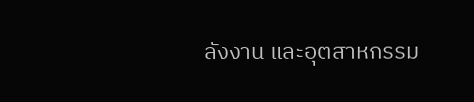ลังงาน และอุตสาหกรรม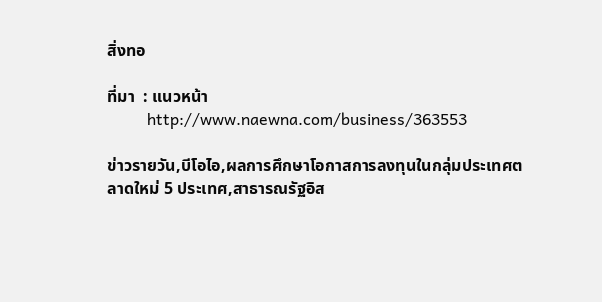สิ่งทอ

ที่มา  : แนวหน้า
          http://www.naewna.com/business/363553

ข่าวรายวัน,บีโอไอ,ผลการศึกษาโอกาสการลงทุนในกลุ่มประเทศตลาดใหม่ 5 ประเทศ,สาธารณรัฐอิส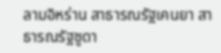ลามอิหร่าน สาธารณรัฐเคนยา สาธารณรัฐซูดา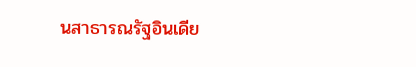นสาธารณรัฐอินเดีย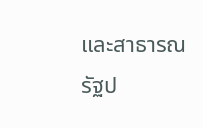และสาธารณรัฐป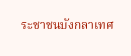ระชาชนบังกลาเทศ